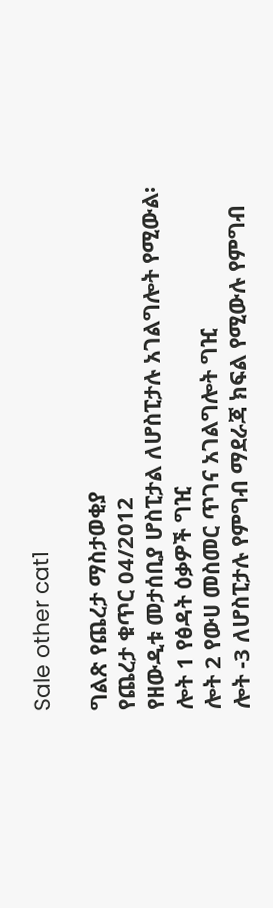Sale other cat1

ግልጽ የጨረታ ማስታወቂያ
የጨረታ ቁጥር 04/2012
የዘውዲቱ መታሰቢያ ሆስፒታል ለሆስፒታሉ አገልግሎት የሚውል፡
ሎት 1 የፅዳት ዕቃዎች ግዢ
ሎት 2 የውሀ መስመር ጥገና አገልግሎት ግዢ
ሎት -3 ለሆስፒታሉ የምግብ ማደራጃ ክፍል የሚውሉ የምግብ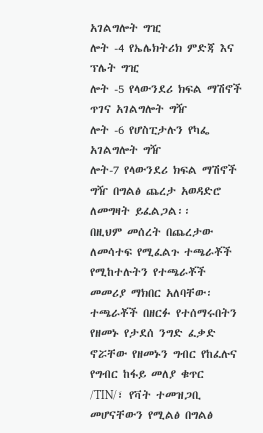አገልግሎት ግዢ
ሎት -4 የኤሌክትሪክ ምድጃ እና ፕሌት ግዢ
ሎት -5 የላውንደሪ ክፍል ማሽኖች ጥገና አገልግሎት ግዥ
ሎት -6 የሆስፒታሉን የካፌ አገልግሎት ግዥ
ሎት-7 የላውንደሪ ክፍል ማሽኖች ግዥ በግልፅ ጨረታ አወዳድሮ ለመግዛት ይፈልጋል፡፡
በዚህም መሰረት በጨረታው ለመሳተፍ የሚፈልጉ ተጫራቾች የሚከተሉትን የተጫራቾች መመሪያ ማክበር አለባቸው፡
ተጫራቾች በዘርፉ የተሰማሩበትን የዘመኑ የታደሰ ንግድ ፈቃድ ኖሯቸው የዘመኑን ግብር የከፈሉና የግብር ከፋይ መለያ ቁጥር /TIN/፣ የቫት ተመዝጋቢ መሆናቸውን የሚልፅ በግልፅ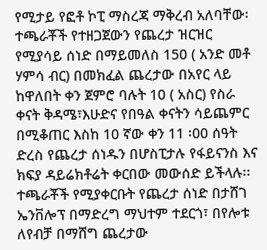የሚታይ የፎቶ ኮፒ ማስረጃ ማቅረብ አለባቸው፡
ተጫራቾች የተዘጋጀውን የጨረታ ዝርዝር የሚያሳይ ሰነድ በማይመለስ 150 ( አንድ መቶ ሃምሳ ብር) በመክፈል ጨረታው በአየር ላይ ከዋለበት ቀን ጀምሮ ባሉት 10 ( አስር) የስራ ቀናት ቅዳሜ፣እሁድና የበዓል ቀናትን ሳይጨምር በሚቆጠር እስከ 10 ኛው ቀን 11 ፡00 ሰዓት ድረስ የጨረታ ሰነዱን በሆስፒታሉ የፋይናንስ እና ክፍያ ዳይሬክቶሬት ቀርበው መውሰድ ይችላሉ፡፡
ተጫራቾች የሚያቀርቡት የጨረታ ሰነድ በታሸገ ኤንቨሎፕ በማድረግ ማህተም ተደርጎ፣ በየሎቱ ለየብቻ በማሸግ ጨረታው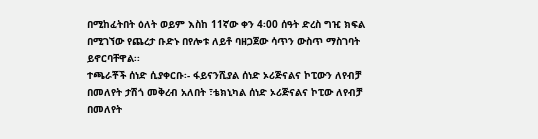በሚከፈትበት ዕለት ወይም እስከ 11ኛው ቀን 4፡00 ሰዓት ድረስ ግዢ ክፍል በሚገኘው የጨረታ ቡድኑ በየሎቱ ለይቶ ባዘጋጀው ሳጥን ውስጥ ማስገባት ይኖርባቸዋል፡፡
ተጫራቾች ሰነድ ሲያቀርቡ፡- ፋይናንሺያል ሰነድ ኦሪጅናልና ኮፒውን ለየብቻ በመለየት ታሽጎ መቅረብ አለበት ፣ቴክኒካል ሰነድ ኦሪጅናልና ኮፒው ለየብቻ በመለየት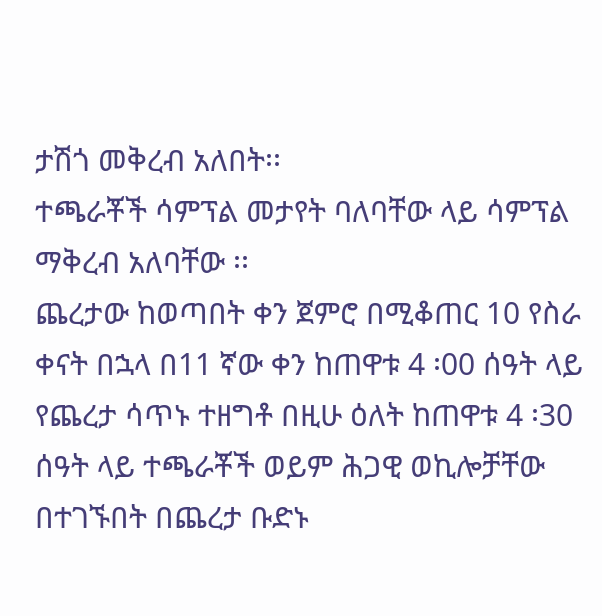ታሽጎ መቅረብ አለበት፡፡
ተጫራቾች ሳምፕል መታየት ባለባቸው ላይ ሳምፕል ማቅረብ አለባቸው ፡፡
ጨረታው ከወጣበት ቀን ጀምሮ በሚቆጠር 10 የስራ ቀናት በኋላ በ11 ኛው ቀን ከጠዋቱ 4 ፡00 ሰዓት ላይ የጨረታ ሳጥኑ ተዘግቶ በዚሁ ዕለት ከጠዋቱ 4 ፡30 ሰዓት ላይ ተጫራቾች ወይም ሕጋዊ ወኪሎቻቸው በተገኙበት በጨረታ ቡድኑ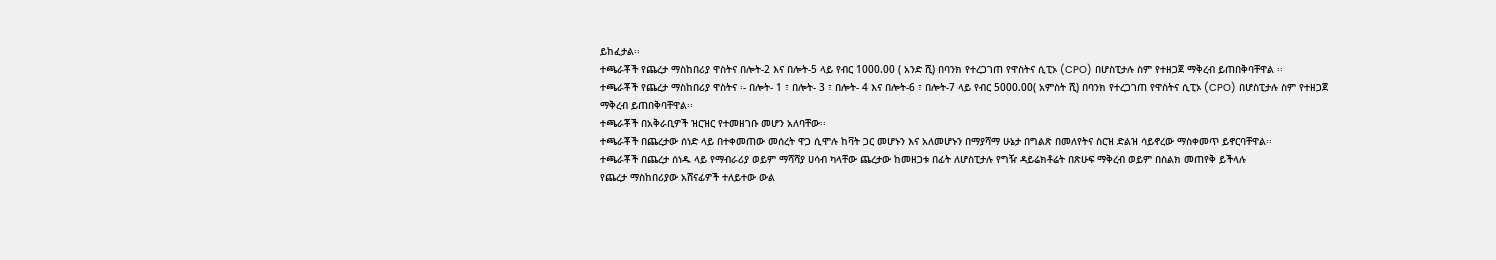ይከፈታል፡፡
ተጫራቾች የጨረታ ማስከበሪያ ዋስትና በሎት-2 እና በሎት-5 ላይ የብር 1000.00 ( አንድ ሺ) በባንክ የተረጋገጠ የዋስትና ሲፒኦ (CPO) በሆስፒታሉ ስም የተዘጋጀ ማቅረብ ይጠበቅባቸዋል ፡፡
ተጫራቾች የጨረታ ማስከበሪያ ዋስትና ፡- በሎት- 1 ፣ በሎት- 3 ፣ በሎት- 4 እና በሎት-6 ፣ በሎት-7 ላይ የብር 5000.00( አምስት ሺ) በባንክ የተረጋገጠ የዋስትና ሲፒኦ (CPO) በሆስፒታሉ ስም የተዘጋጀ ማቅረብ ይጠበቅባቸዋል፡፡
ተጫራቾች በአቅራቢዎች ዝርዝር የተመዘገቡ መሆን አለባቸው፡፡
ተጫራቾች በጨረታው ሰነድ ላይ በተቀመጠው መሰረት ዋጋ ሲሞሉ ከቫት ጋር መሆኑን እና አለመሆኑን በማያሻማ ሁኔታ በግልጽ በመለየትና ስርዝ ድልዝ ሳይኖረው ማስቀመጥ ይኖርባቸዋል፡፡
ተጫራቾች በጨረታ ሰነዱ ላይ የማብራሪያ ወይም ማሻሻያ ሀሳብ ካላቸው ጨረታው ከመዘጋቱ በፊት ለሆስፒታሉ የግዥ ዳይሬክቶሬት በጽሁፍ ማቅረብ ወይም በስልክ መጠየቅ ይችላሉ
የጨረታ ማስከበሪያው አሸናፊዎች ተለይተው ውል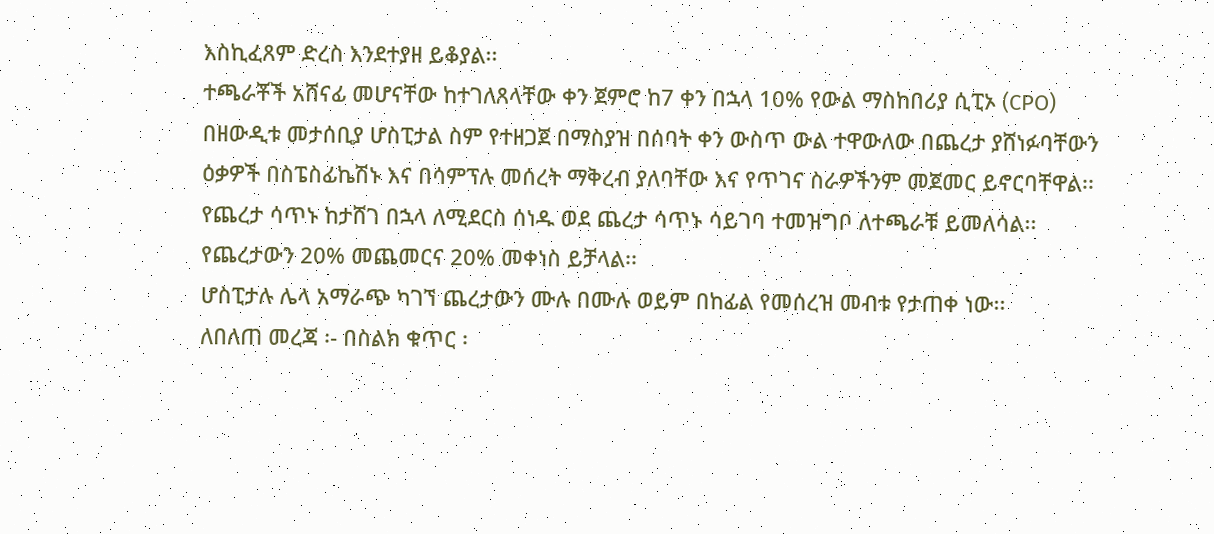እስኪፈጸም ድረስ እንደተያዘ ይቆያል፡፡
ተጫራቾች አሸናፊ መሆናቸው ከተገለጸላቸው ቀን ጀምሮ ከ7 ቀን በኋላ 10% የውል ማስከበሪያ ሲፒኦ (CPO) በዘውዲቱ መታሰቢያ ሆስፒታል ስም የተዘጋጀ በማስያዝ በሰባት ቀን ውስጥ ውል ተዋውለው በጨረታ ያሸነፉባቸውን ዕቃዎች በስፔስፊኬሽኑ እና በሳምፕሉ መሰረት ማቅረብ ያለባቸው እና የጥገና ስራዎችንም መጀመር ይኖርባቸዋል፡፡
የጨረታ ሳጥኑ ከታሸገ በኋላ ለሚደርስ ሰነዱ ወደ ጨረታ ሳጥኑ ሳይገባ ተመዝግቦ ለተጫራቹ ይመለሳል፡፡
የጨረታውን 20% መጨመርና 20% መቀነስ ይቻላል፡፡
ሆስፒታሉ ሌላ አማራጭ ካገኘ ጨረታውን ሙሉ በሙሉ ወይም በከፊል የመሰረዝ መብቱ የታጠቀ ነው፡፡
ለበለጠ መረጃ ፡- በስልክ ቁጥር ፡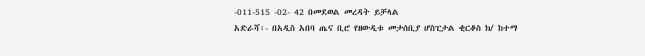-011-515 -02- 42 በመደወል መረዳት ይቻላል
አድራሻ፡- በአዲስ አበባ ጤና ቢሮ የዘውዲቱ መታሰቢያ ሆስፒታል ቂርቆስ ክ/ ከተማ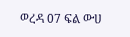ወረዳ 07 ፍል ውሀ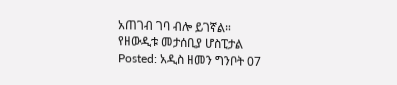አጠገብ ገባ ብሎ ይገኛል።
የዘውዲቱ መታሰቢያ ሆስፒታል
Posted: አዲስ ዘመን ግንቦት 07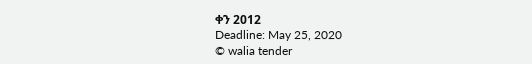ቀን 2012
Deadline: May 25, 2020
© walia tender